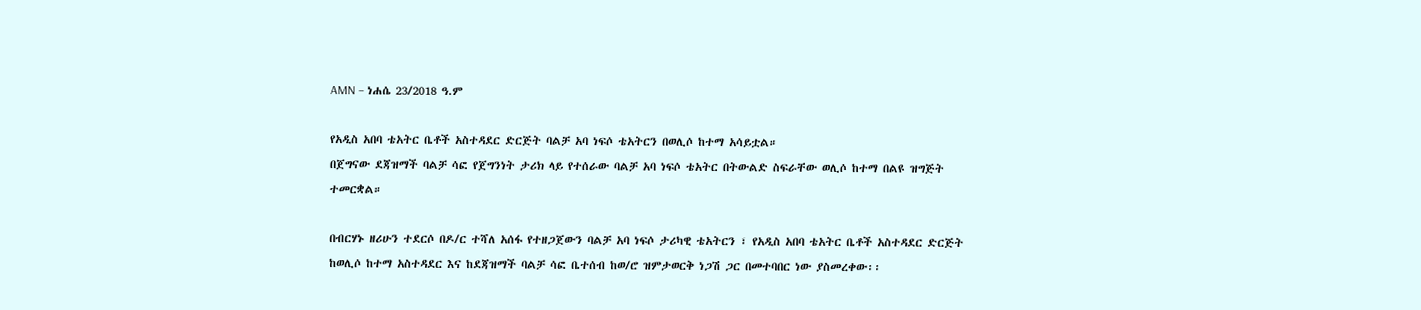AMN – ነሐሴ 23/2018 ዓ.ም

የአዲስ አበባ ቴአትር ቤቶች አስተዳደር ድርጅት ባልቻ አባ ነፍሶ ቴአትርን በወሊሶ ከተማ አሳይቷል።
በጀግናው ደጃዝማች ባልቻ ሳፎ የጀግንነት ታሪክ ላይ የተሰራው ባልቻ አባ ነፍሶ ቴአትር በትውልድ ስፍራቸው ወሊሶ ከተማ በልዩ ዝግጅት ተመርቋል።

በብርሃኑ ዘሪሁን ተደርሶ በዶ/ር ተሻለ አሰፋ የተዘጋጀውን ባልቻ አባ ነፍሶ ታሪካዊ ቴአትርን ፣ የአዲስ አበባ ቴአትር ቤቶች አስተዳደር ድርጅት ከወሊሶ ከተማ አስተዳደር እና ከደጃዝማች ባልቻ ሳፎ ቤተሰብ ከወ/ሮ ዝምታወርቅ ነጋሽ ጋር በመተባበር ነው ያስመረቀው፡፡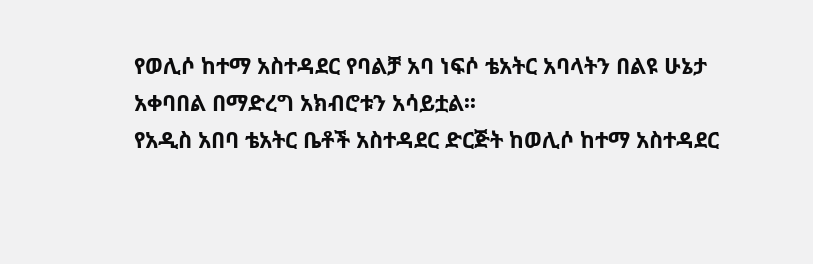የወሊሶ ከተማ አስተዳደር የባልቻ አባ ነፍሶ ቴአትር አባላትን በልዩ ሁኔታ አቀባበል በማድረግ አክብሮቱን አሳይቷል፡፡
የአዲስ አበባ ቴአትር ቤቶች አስተዳደር ድርጅት ከወሊሶ ከተማ አስተዳደር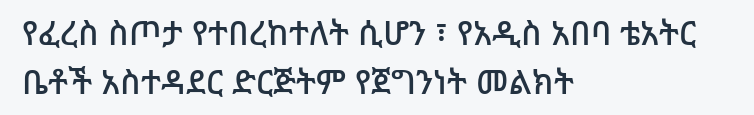የፈረስ ስጦታ የተበረከተለት ሲሆን ፣ የአዲስ አበባ ቴአትር ቤቶች አስተዳደር ድርጅትም የጀግንነት መልክት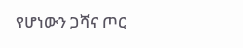የሆነውን ጋሻና ጦር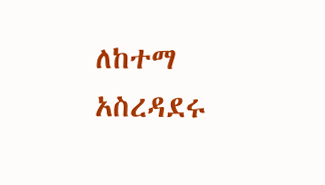ለከተማ አስረዳደሩ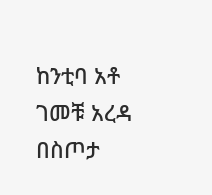ከንቲባ አቶ ገመቹ አረዳ በስጦታ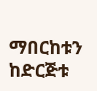ማበርከቱን ከድርጅቱ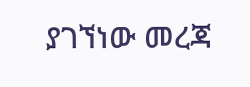ያገኘነው መረጃ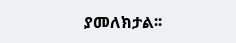ያመለክታል፡፡